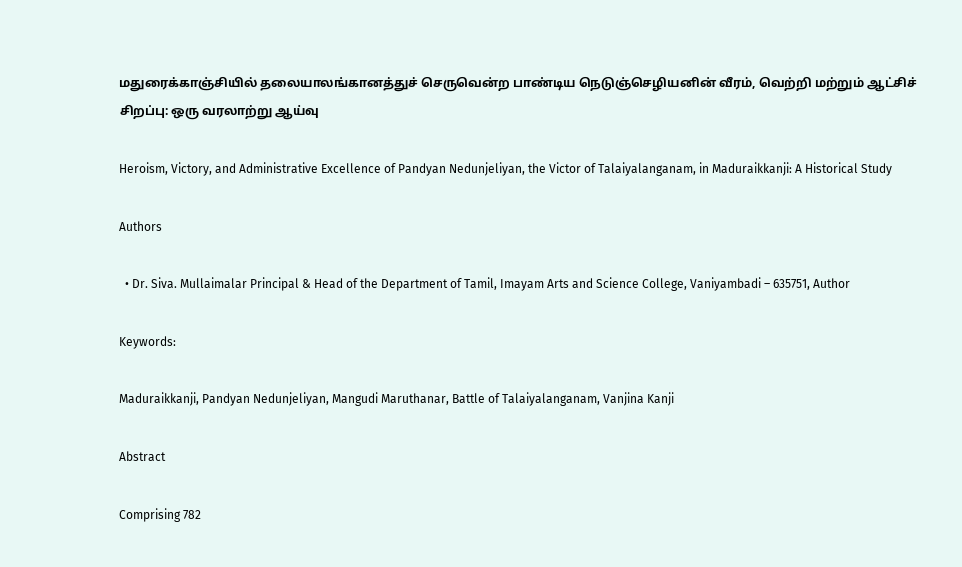மதுரைக்காஞ்சியில் தலையாலங்கானத்துச் செருவென்ற பாண்டிய நெடுஞ்செழியனின் வீரம், வெற்றி மற்றும் ஆட்சிச் சிறப்பு: ஒரு வரலாற்று ஆய்வு

Heroism, Victory, and Administrative Excellence of Pandyan Nedunjeliyan, the Victor of Talaiyalanganam, in Maduraikkanji: A Historical Study

Authors

  • Dr. Siva. Mullaimalar Principal & Head of the Department of Tamil, Imayam Arts and Science College, Vaniyambadi – 635751, Author

Keywords:

Maduraikkanji, Pandyan Nedunjeliyan, Mangudi Maruthanar, Battle of Talaiyalanganam, Vanjina Kanji

Abstract

Comprising 782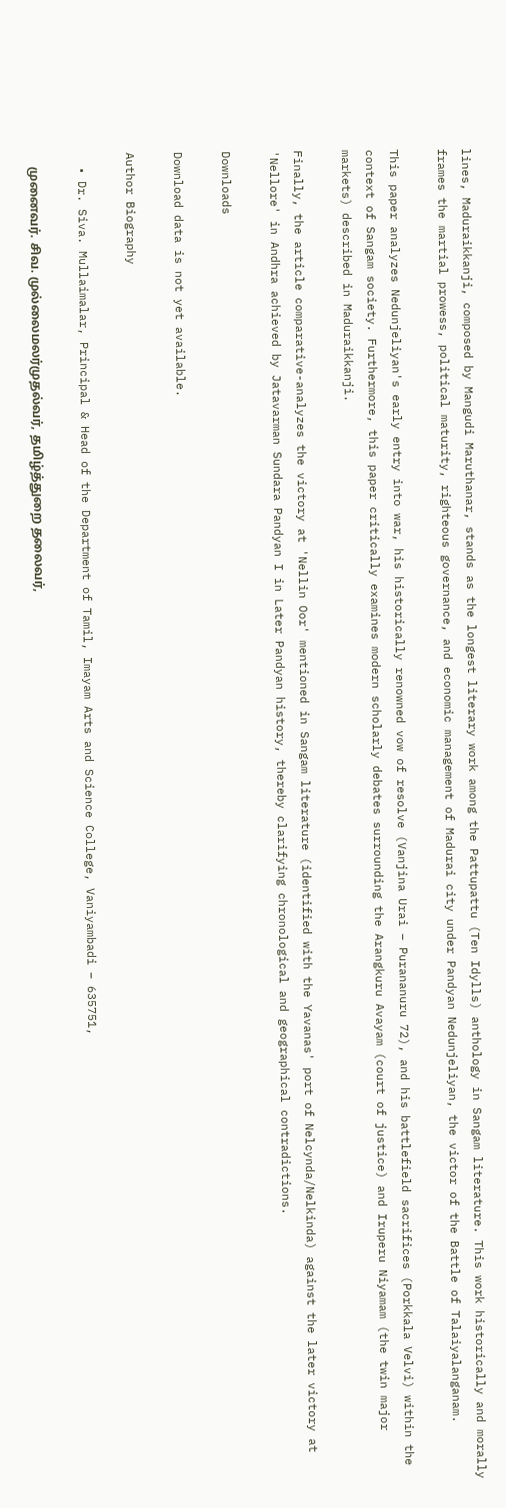lines, Maduraikkanji, composed by Mangudi Maruthanar, stands as the longest literary work among the Pattupattu (Ten Idylls) anthology in Sangam literature. This work historically and morally frames the martial prowess, political maturity, righteous governance, and economic management of Madurai city under Pandyan Nedunjeliyan, the victor of the Battle of Talaiyalanganam.

This paper analyzes Nedunjeliyan's early entry into war, his historically renowned vow of resolve (Vanjina Urai – Purananuru 72), and his battlefield sacrifices (Porkkala Velvi) within the context of Sangam society. Furthermore, this paper critically examines modern scholarly debates surrounding the Arangkuru Avayam (court of justice) and Iruperu Niyamam (the twin major markets) described in Maduraikkanji.

Finally, the article comparative-analyzes the victory at 'Nellin Oor' mentioned in Sangam literature (identified with the Yavanas' port of Nelcynda/Nelkinda) against the later victory at 'Nellore' in Andhra achieved by Jatavarman Sundara Pandyan I in Later Pandyan history, thereby clarifying chronological and geographical contradictions.

Downloads

Download data is not yet available.

Author Biography

  • Dr. Siva. Mullaimalar, Principal & Head of the Department of Tamil, Imayam Arts and Science College, Vaniyambadi – 635751,

    முனைவர். சிவ. முல்லைமலர்முதல்வர், தமிழ்த்துறை தலைவர்,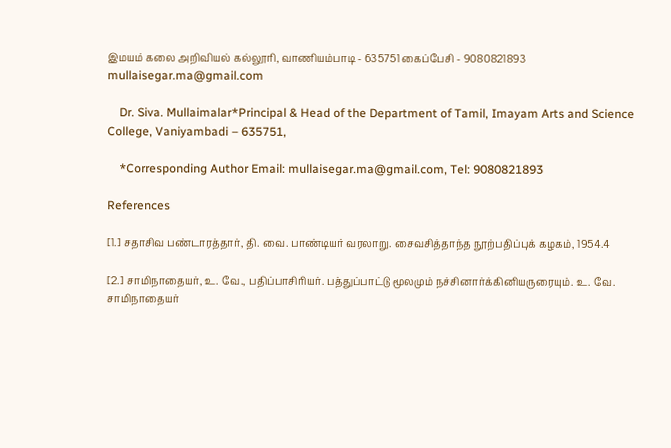இமயம் கலை அறிவியல் கல்லூரி, வாணியம்பாடி - 635751 கைப்பேசி - 9080821893 mullaisegar.ma@gmail.com

    Dr. Siva. Mullaimalar*Principal & Head of the Department of Tamil, Imayam Arts and Science College, Vaniyambadi – 635751,

    *Corresponding Author Email: mullaisegar.ma@gmail.com, Tel: 9080821893

References

[1.] சதாசிவ பண்டாரத்தார், தி. வை. பாண்டியர் வரலாறு. சைவசித்தாந்த நூற்பதிப்புக் கழகம், 1954.4

[2.] சாமிநாதையர், உ. வே., பதிப்பாசிரியர். பத்துப்பாட்டு மூலமும் நச்சினார்க்கினியருரையும். உ. வே. சாமிநாதையர்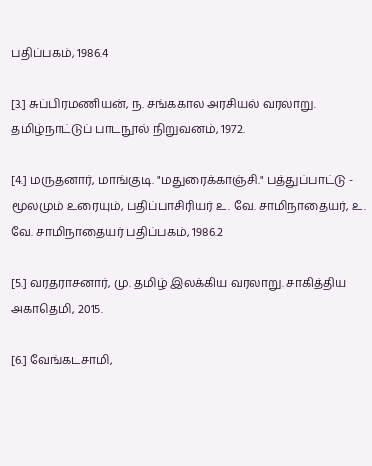பதிப்பகம், 1986.4

[3.] சுப்பிரமணியன், ந. சங்ககால அரசியல் வரலாறு. தமிழ்நாட்டுப் பாடநூல் நிறுவனம், 1972.

[4.] மருதனார், மாங்குடி. "மதுரைக்காஞ்சி." பத்துப்பாட்டு - மூலமும் உரையும், பதிப்பாசிரியர் உ. வே. சாமிநாதையர், உ. வே. சாமிநாதையர் பதிப்பகம், 1986.2

[5.] வரதராசனார், மு. தமிழ் இலக்கிய வரலாறு. சாகித்திய அகாதெமி, 2015.

[6.] வேங்கடசாமி,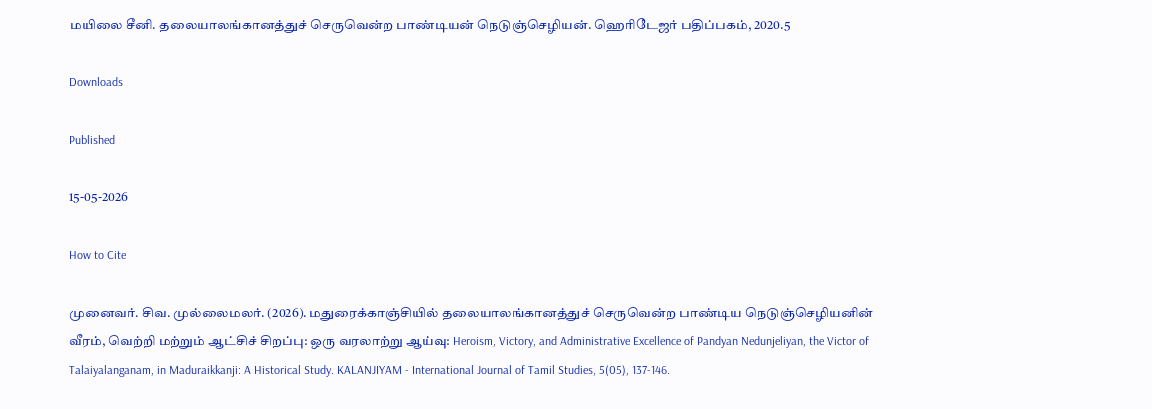மயிலை சீனி. தலையாலங்கானத்துச் செருவென்ற பாண்டியன் நெடுஞ்செழியன். ஹெரிடேஜர் பதிப்பகம், 2020.5

Downloads

Published

15-05-2026

How to Cite

முனைவர். சிவ. முல்லைமலர். (2026). மதுரைக்காஞ்சியில் தலையாலங்கானத்துச் செருவென்ற பாண்டிய நெடுஞ்செழியனின் வீரம், வெற்றி மற்றும் ஆட்சிச் சிறப்பு: ஒரு வரலாற்று ஆய்வு: Heroism, Victory, and Administrative Excellence of Pandyan Nedunjeliyan, the Victor of Talaiyalanganam, in Maduraikkanji: A Historical Study. KALANJIYAM - International Journal of Tamil Studies, 5(05), 137-146.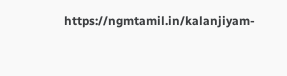https://ngmtamil.in/kalanjiyam-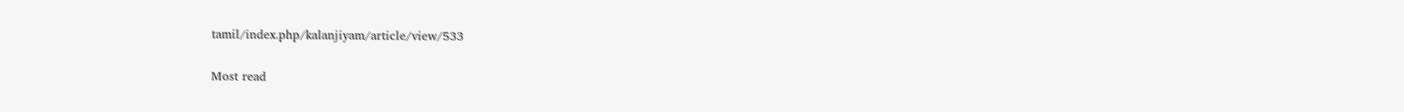tamil/index.php/kalanjiyam/article/view/533

Most read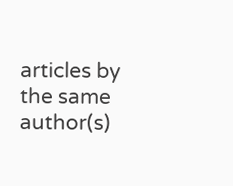articles by the same author(s)